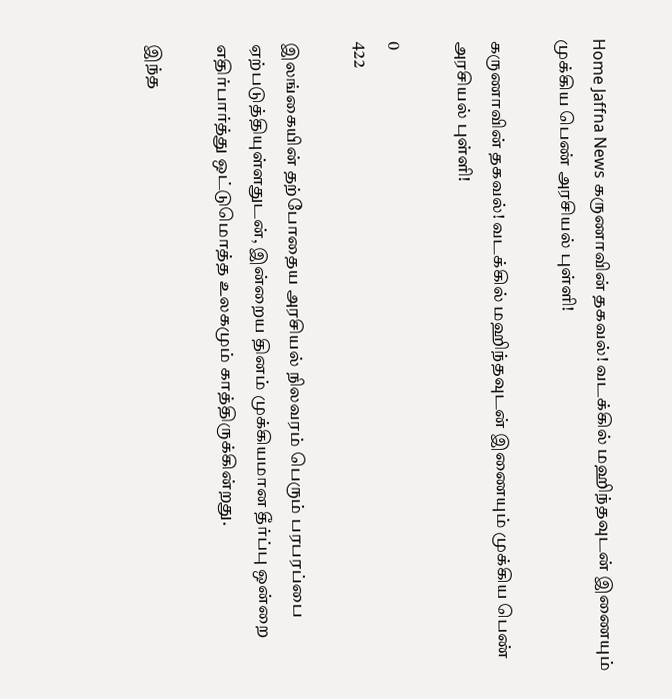Home Jaffna News கருணாவின் தகவல்! வடக்கில் மஹிந்தவுடன் இணையும் முக்கிய பெண் அரசியல் புள்ளி!

கருணாவின் தகவல்! வடக்கில் மஹிந்தவுடன் இணையும் முக்கிய பெண் அரசியல் புள்ளி!

0
422

இலங்கையின் தற்போதைய அரசியல் நிலவரம் பெரும் பரபரப்பை ஏற்படுத்தியுள்ளதுடன், இன்றைய தினம் முக்கியமான தீர்ப்பு ஒன்றை எதிர்பார்த்து ஒட்டுமொத்த உலகமும் காத்திருக்கின்றது.

இந்த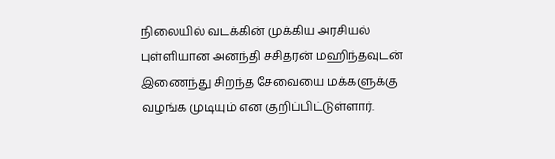நிலையில் வடக்கின் முக்கிய அரசியல் புள்ளியான அனந்தி சசிதரன் மஹிந்தவுடன் இணைந்து சிறந்த சேவையை மக்களுக்கு வழங்க முடியும் என குறிப்பிட்டுள்ளார்.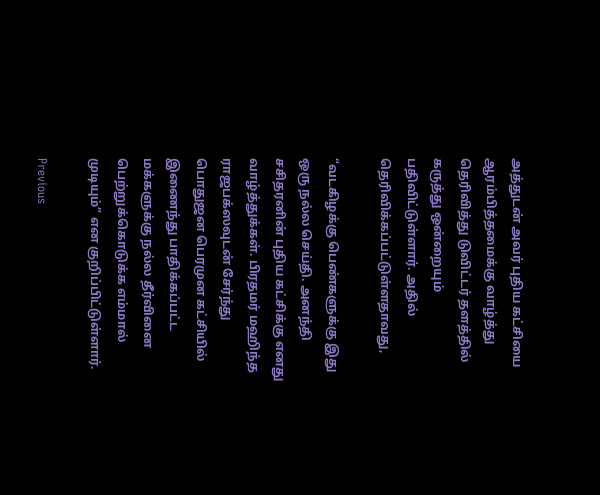அத்துடன் அவர் புதிய கட்சியை ஆரம்பித்தமைக்கு வாழ்த்து தெரிவித்து டுவிட்டர் தளத்தில் கருத்து ஒன்றையும் பதிவிட்டுள்ளார். அதில் தெரிவிக்கப்பட்டுள்ளதாவது,

“வடகிழக்கு பெண்களுக்கு இது ஒரு நல்ல செய்தி. அனந்தி சசிதரனின் புதிய கட்சிக்கு எனது வாழ்த்துக்கள். பிரதமர் மஹிந்த ராஜபக்ஸவுடன் சேர்ந்து பொதுஜன பெரமுன கட்சியில் இணைந்து பாதிக்கப்பட்ட மக்களுக்கு நல்ல தீர்வினை பெற்றுக்கொடுக்க எம்மால் முடியும்” என குறிப்பிட்டுள்ளார்.

Previous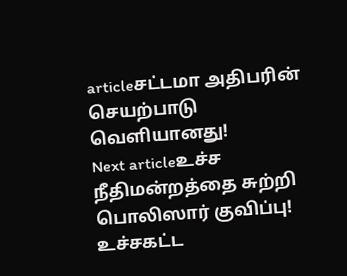articleசட்டமா அதிபரின் செயற்பாடு வெளியானது!
Next articleஉச்ச நீதிமன்றத்தை சுற்றி பொலிஸார் குவிப்பு! உச்சகட்ட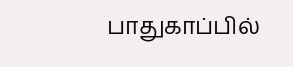பாதுகாப்பில்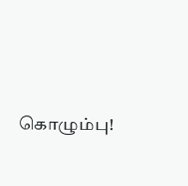கொழும்பு!